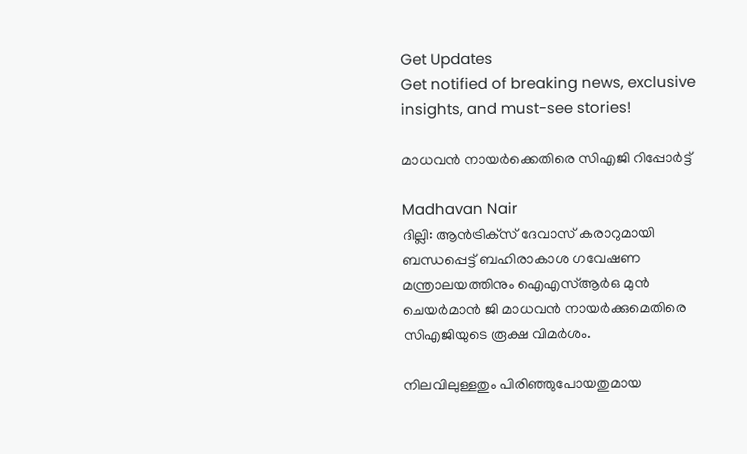Get Updates
Get notified of breaking news, exclusive insights, and must-see stories!

മാധവന്‍ നായര്‍ക്കെതിരെ സിഎജി റിപ്പോര്‍ട്ട്

Madhavan Nair
ദില്ലി: ആന്‍ട്രിക്‌സ് ദേവാസ് കരാറുമായി ബന്ധപ്പെട്ട് ബഹിരാകാശ ഗവേഷണ മന്ത്രാലയത്തിനും ഐഎസ്ആര്‍ഒ മുന്‍ ചെയര്‍മാന്‍ ജി മാധവന്‍ നായര്‍ക്കുമെതിരെ സിഎജിയുടെ രൂക്ഷ വിമര്‍ശം.

നിലവിലുള്ളതും പിരിഞ്ഞുപോയതുമായ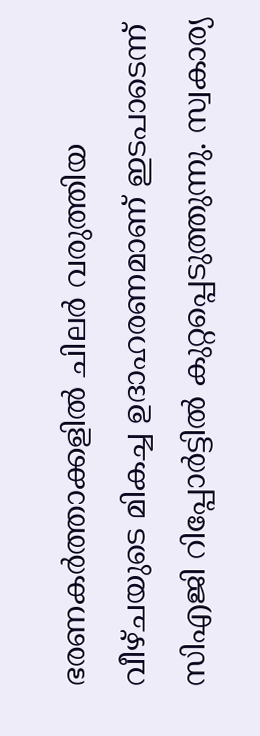ഭരണകര്‍ത്താക്കളില്‍ ചിലര്‍ വരുത്തിയ വീഴ്ചയുടെ മികച്ച ഉദാഹരണമാണ് ഇടപാടെന്ന് സിഎജി റിപ്പോര്‍ട്ടില്‍ കുറ്റപ്പെടുത്തുന്നു. സ്വകാര്യ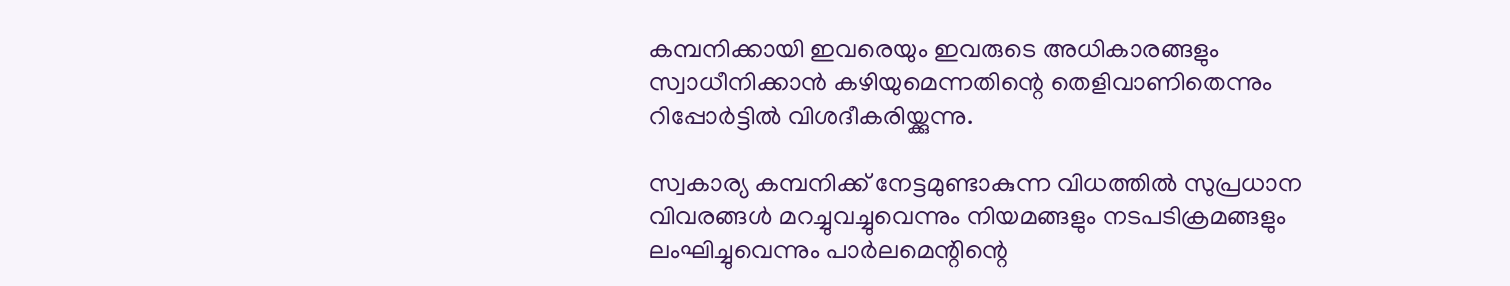കമ്പനിക്കായി ഇവരെയും ഇവരുടെ അധികാരങ്ങളും സ്വാധീനിക്കാന്‍ കഴിയുമെന്നതിന്റെ തെളിവാണിതെന്നും റിപ്പോര്‍ട്ടില്‍ വിശദീകരിയ്ക്കുന്നു.

സ്വകാര്യ കമ്പനിക്ക് നേട്ടമുണ്ടാകുന്ന വിധത്തില്‍ സുപ്രധാന വിവരങ്ങള്‍ മറച്ചുവച്ചുവെന്നും നിയമങ്ങളും നടപടിക്രമങ്ങളും ലംഘിച്ചുവെന്നും പാര്‍ലമെന്റിന്റെ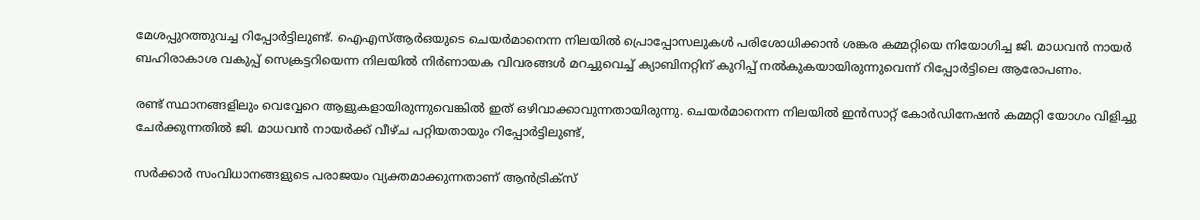മേശപ്പുറത്തുവച്ച റിപ്പോര്‍ട്ടിലുണ്ട്. ഐഎസ്ആര്‍ഒയുടെ ചെയര്‍മാനെന്ന നിലയില്‍ പ്രൊപ്പോസലുകള്‍ പരിശോധിക്കാന്‍ ശങ്കര കമ്മറ്റിയെ നിയോഗിച്ച ജി. മാധവന്‍ നായര്‍ ബഹിരാകാശ വകുപ്പ് സെക്രട്ടറിയെന്ന നിലയില്‍ നിര്‍ണായക വിവരങ്ങള്‍ മറച്ചുവെച്ച് ക്യാബിനറ്റിന് കുറിപ്പ് നല്‍കുകയായിരുന്നുവെന്ന് റിപ്പോര്‍ട്ടിലെ ആരോപണം.

രണ്ട് സ്ഥാനങ്ങളിലും വെവ്വേറെ ആളുകളായിരുന്നുവെങ്കില്‍ ഇത് ഒഴിവാക്കാവുന്നതായിരുന്നു. ചെയര്‍മാനെന്ന നിലയില്‍ ഇന്‍സാറ്റ് കോര്‍ഡിനേഷന്‍ കമ്മറ്റി യോഗം വിളിച്ചു ചേര്‍ക്കുന്നതില്‍ ജി. മാധവന്‍ നായര്‍ക്ക് വീഴ്ച പറ്റിയതായും റിപ്പോര്‍ട്ടിലുണ്ട്,

സര്‍ക്കാര്‍ സംവിധാനങ്ങളുടെ പരാജയം വ്യക്തമാക്കുന്നതാണ് ആന്‍ട്രിക്‌സ്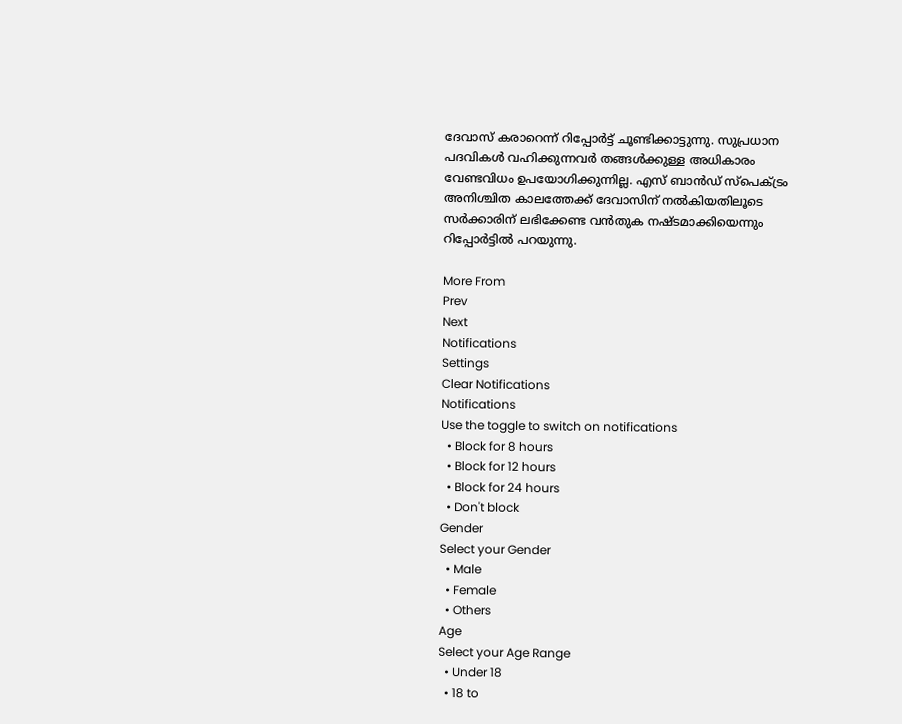ദേവാസ് കരാറെന്ന് റിപ്പോര്‍ട്ട് ചൂണ്ടിക്കാട്ടുന്നു. സുപ്രധാന പദവികള്‍ വഹിക്കുന്നവര്‍ തങ്ങള്‍ക്കുള്ള അധികാരം വേണ്ടവിധം ഉപയോഗിക്കുന്നില്ല. എസ് ബാന്‍ഡ് സ്‌പെക്ട്രം അനിശ്ചിത കാലത്തേക്ക് ദേവാസിന് നല്‍കിയതിലൂടെ സര്‍ക്കാരിന് ലഭിക്കേണ്ട വന്‍തുക നഷ്ടമാക്കിയെന്നും റിപ്പോര്‍ട്ടില്‍ പറയുന്നു.

More From
Prev
Next
Notifications
Settings
Clear Notifications
Notifications
Use the toggle to switch on notifications
  • Block for 8 hours
  • Block for 12 hours
  • Block for 24 hours
  • Don't block
Gender
Select your Gender
  • Male
  • Female
  • Others
Age
Select your Age Range
  • Under 18
  • 18 to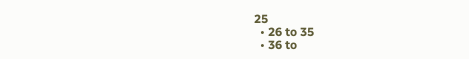25
  • 26 to 35
  • 36 to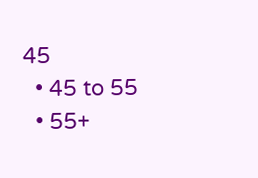45
  • 45 to 55
  • 55+